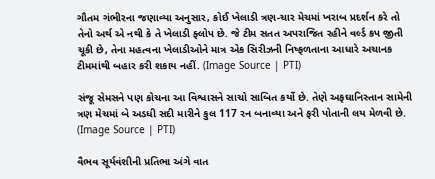ગૌતમ ગંભીરના જણાવ્યા અનુસાર, કોઈ ખેલાડી ત્રણ-ચાર મેચમાં ખરાબ પ્રદર્શન કરે તો તેનો અર્થ એ નથી કે તે ખેલાડી ફ્લોપ છે. જે ટીમ સતત અપરાજિત રહીને વર્લ્ડ કપ જીતી ચૂકી છે, તેના મહત્વના ખેલાડીઓને માત્ર એક સિરીઝની નિષ્ફળતાના આધારે અચાનક ટીમમાંથી બહાર કરી શકાય નહીં. (Image Source | PTI)

સંજૂ સેમસને પણ કોચના આ વિશ્વાસને સાચો સાબિત કર્યો છે. તેણે અફઘાનિસ્તાન સામેની ત્રણ મેચમાં બે અડધી સદી મારીને કુલ 117 રન બનાવ્યા અને ફરી પોતાની લય મેળવી છે. (Image Source | PTI)

વૈભવ સૂર્યવંશીની પ્રતિભા અંગે વાત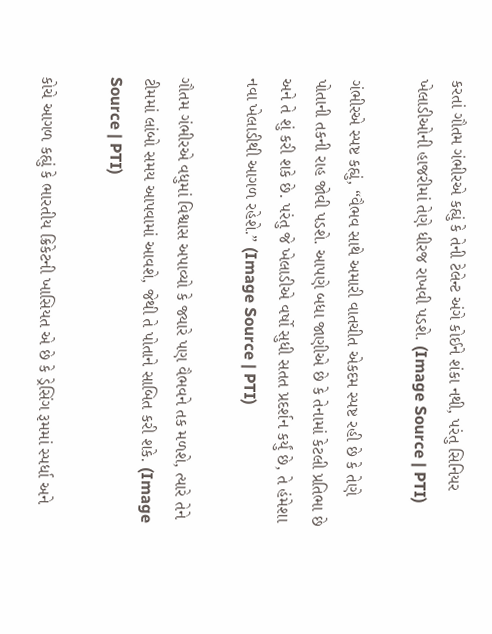કરતાં ગૌતમ ગંભીરએ કહ્યું કે તેની ટેલેન્ટ અંગે કોઈને શંકા નથી, પરંતુ સિનિયર ખેલાડીઓની હાજરીમાં તેણે ધીરજ રાખવી પડશે. (Image Source | PTI)

ગંભીરએ સ્પષ્ટ કહ્યું, “વૈભવ સાથે અમારી વાતચીત એકદમ સ્પષ્ટ રહી છે કે તેણે પોતાની તકની રાહ જોવી પડશે. આપણે બધા જાણીએ છે કે તેનામાં કેટલી પ્રતિભા છે અને તે શું કરી શકે છે. પરંતુ જે ખેલાડીએ વર્ષો સુધી સતત પ્રદર્શન કર્યું છે, તે હંમેશા નવા ખેલાડીથી આગળ રહેશે.” (Image Source | PTI)

ગૌતમ ગંભીરએ વધુમાં વિશ્વાસ અપાવ્યો કે જ્યારે પણ વૈભવને તક મળશે, ત્યારે તેને ટીમમાં લાંબો સમય આપવામાં આવશે, જેથી તે પોતાને સાબિત કરી શકે. (Image Source | PTI)

કોચે આગળ કહ્યું કે ભારતીય ક્રિકેટની ખાસિયત એ છે કે ડ્રેસિંગ રૂમમાં સ્પર્ધા અને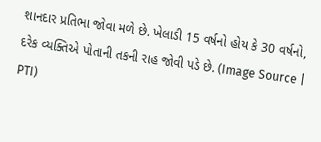શાનદાર પ્રતિભા જોવા મળે છે. ખેલાડી 15 વર્ષનો હોય કે 30 વર્ષનો, દરેક વ્યક્તિએ પોતાની તકની રાહ જોવી પડે છે. (Image Source | PTI)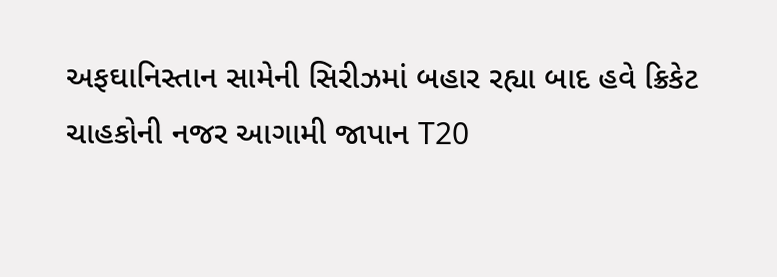અફઘાનિસ્તાન સામેની સિરીઝમાં બહાર રહ્યા બાદ હવે ક્રિકેટ ચાહકોની નજર આગામી જાપાન T20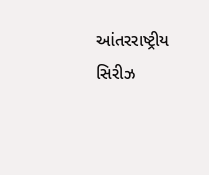આંતરરાષ્ટ્રીય સિરીઝ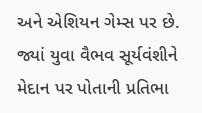અને એશિયન ગેમ્સ પર છે. જ્યાં યુવા વૈભવ સૂર્યવંશીને મેદાન પર પોતાની પ્રતિભા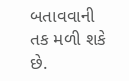બતાવવાની તક મળી શકે છે.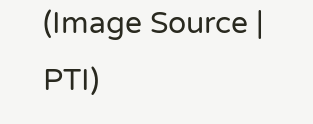(Image Source | PTI)